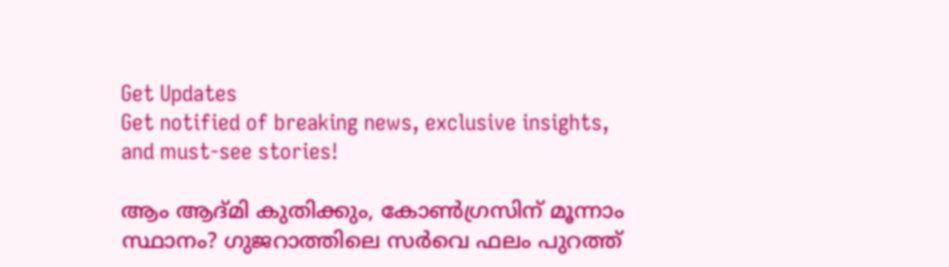Get Updates
Get notified of breaking news, exclusive insights, and must-see stories!

ആം ആദ്മി കുതിക്കും, കോണ്‍ഗ്രസിന് മൂന്നാം സ്ഥാനം? ഗുജറാത്തിലെ സര്‍വെ ഫലം പുറത്ത്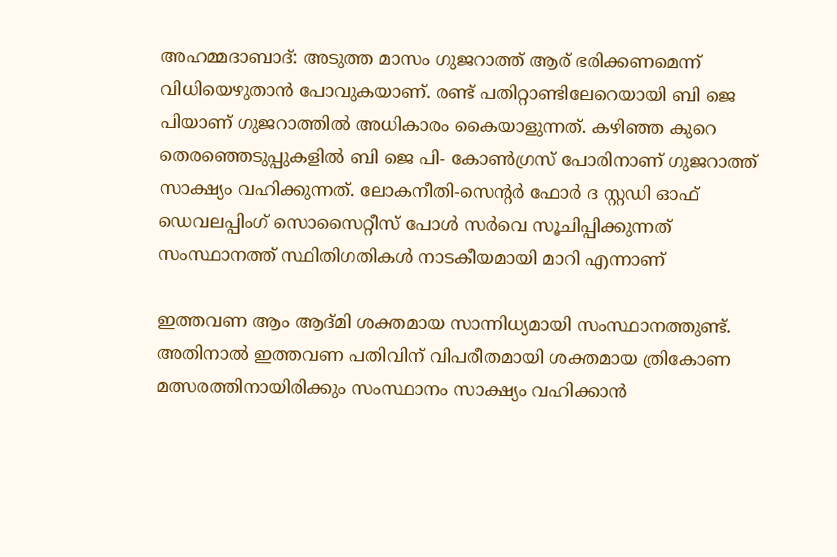അഹമ്മദാബാദ്: അടുത്ത മാസം ഗുജറാത്ത് ആര് ഭരിക്കണമെന്ന് വിധിയെഴുതാന്‍ പോവുകയാണ്. രണ്ട് പതിറ്റാണ്ടിലേറെയായി ബി ജെ പിയാണ് ഗുജറാത്തില്‍ അധികാരം കൈയാളുന്നത്. കഴിഞ്ഞ കുറെ തെരഞ്ഞെടുപ്പുകളില്‍ ബി ജെ പി- കോണ്‍ഗ്രസ് പോരിനാണ് ഗുജറാത്ത് സാക്ഷ്യം വഹിക്കുന്നത്. ലോകനീതി-സെന്റര്‍ ഫോര്‍ ദ സ്റ്റഡി ഓഫ് ഡെവലപ്പിംഗ് സൊസൈറ്റീസ് പോള്‍ സര്‍വെ സൂചിപ്പിക്കുന്നത് സംസ്ഥാനത്ത് സ്ഥിതിഗതികള്‍ നാടകീയമായി മാറി എന്നാണ്

ഇത്തവണ ആം ആദ്മി ശക്തമായ സാന്നിധ്യമായി സംസ്ഥാനത്തുണ്ട്. അതിനാല്‍ ഇത്തവണ പതിവിന് വിപരീതമായി ശക്തമായ ത്രികോണ മത്സരത്തിനായിരിക്കും സംസ്ഥാനം സാക്ഷ്യം വഹിക്കാന്‍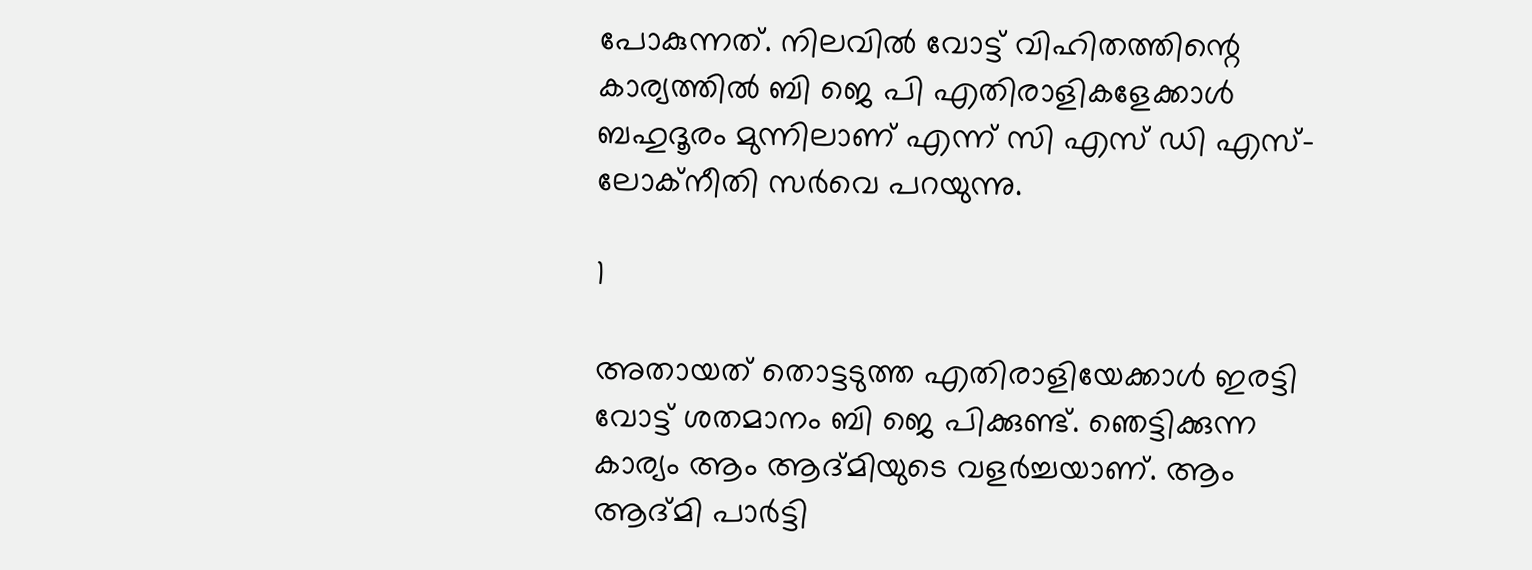പോകുന്നത്. നിലവില്‍ വോട്ട് വിഹിതത്തിന്റെ കാര്യത്തില്‍ ബി ജെ പി എതിരാളികളേക്കാള്‍ ബഹുദൂരം മുന്നിലാണ് എന്ന് സി എസ് ഡി എസ്- ലോക്‌നീതി സര്‍വെ പറയുന്നു.

1

അതായത് തൊട്ടടുത്ത എതിരാളിയേക്കാള്‍ ഇരട്ടി വോട്ട് ശതമാനം ബി ജെ പിക്കുണ്ട്. ഞെട്ടിക്കുന്ന കാര്യം ആം ആദ്മിയുടെ വളര്‍ച്ചയാണ്. ആം ആദ്മി പാര്‍ട്ടി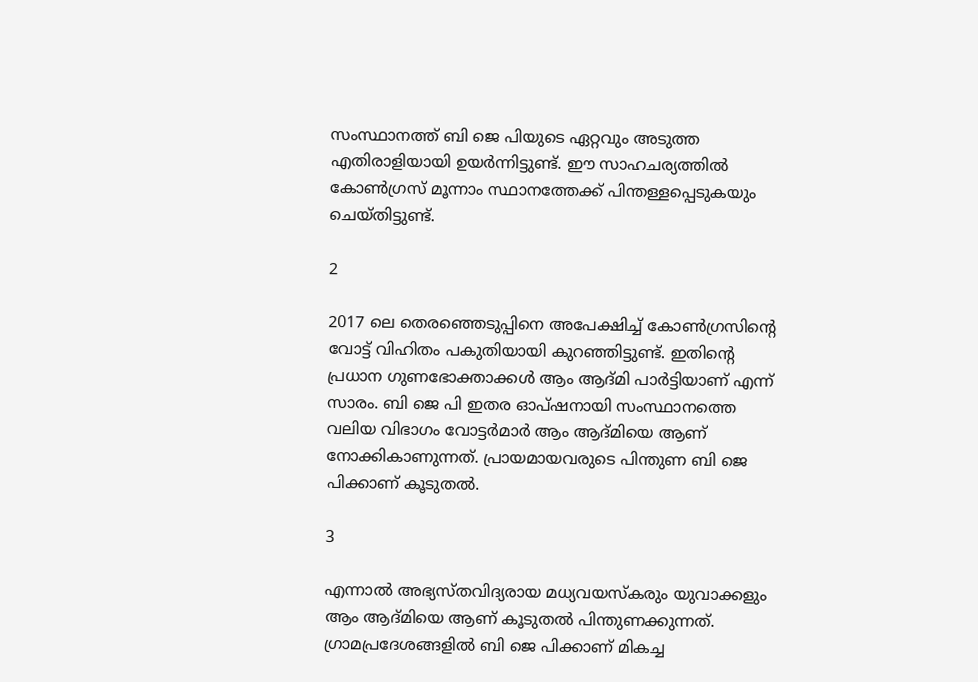സംസ്ഥാനത്ത് ബി ജെ പിയുടെ ഏറ്റവും അടുത്ത എതിരാളിയായി ഉയര്‍ന്നിട്ടുണ്ട്. ഈ സാഹചര്യത്തില്‍ കോണ്‍ഗ്രസ് മൂന്നാം സ്ഥാനത്തേക്ക് പിന്തള്ളപ്പെടുകയും ചെയ്തിട്ടുണ്ട്.

2

2017 ലെ തെരഞ്ഞെടുപ്പിനെ അപേക്ഷിച്ച് കോണ്‍ഗ്രസിന്റെ വോട്ട് വിഹിതം പകുതിയായി കുറഞ്ഞിട്ടുണ്ട്. ഇതിന്റെ പ്രധാന ഗുണഭോക്താക്കള്‍ ആം ആദ്മി പാര്‍ട്ടിയാണ് എന്ന് സാരം. ബി ജെ പി ഇതര ഓപ്ഷനായി സംസ്ഥാനത്തെ വലിയ വിഭാഗം വോട്ടര്‍മാര്‍ ആം ആദ്മിയെ ആണ് നോക്കികാണുന്നത്. പ്രായമായവരുടെ പിന്തുണ ബി ജെ പിക്കാണ് കൂടുതല്‍.

3

എന്നാല്‍ അഭ്യസ്തവിദ്യരായ മധ്യവയസ്‌കരും യുവാക്കളും ആം ആദ്മിയെ ആണ് കൂടുതല്‍ പിന്തുണക്കുന്നത്. ഗ്രാമപ്രദേശങ്ങളില്‍ ബി ജെ പിക്കാണ് മികച്ച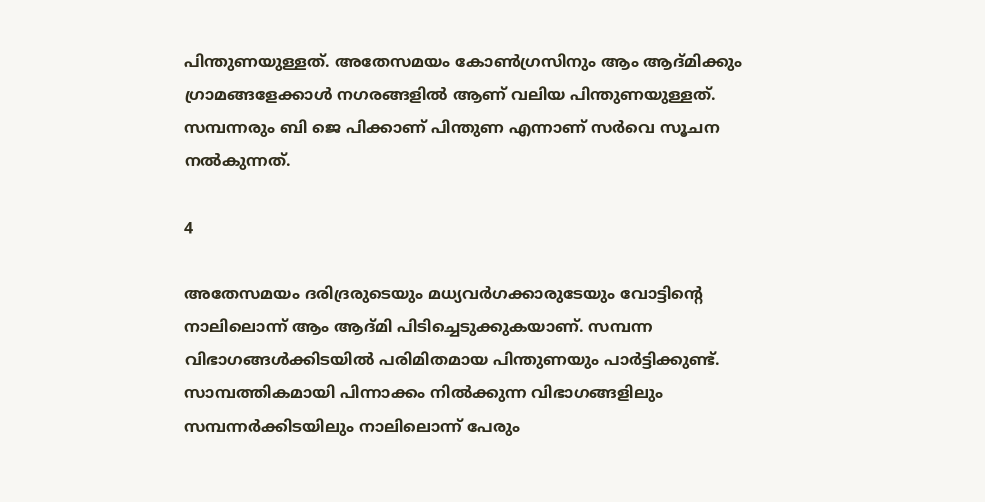പിന്തുണയുള്ളത്. അതേസമയം കോണ്‍ഗ്രസിനും ആം ആദ്മിക്കും ഗ്രാമങ്ങളേക്കാള്‍ നഗരങ്ങളില്‍ ആണ് വലിയ പിന്തുണയുള്ളത്. സമ്പന്നരും ബി ജെ പിക്കാണ് പിന്തുണ എന്നാണ് സര്‍വെ സൂചന നല്‍കുന്നത്.

4

അതേസമയം ദരിദ്രരുടെയും മധ്യവര്‍ഗക്കാരുടേയും വോട്ടിന്റെ നാലിലൊന്ന് ആം ആദ്മി പിടിച്ചെടുക്കുകയാണ്. സമ്പന്ന വിഭാഗങ്ങള്‍ക്കിടയില്‍ പരിമിതമായ പിന്തുണയും പാര്‍ട്ടിക്കുണ്ട്. സാമ്പത്തികമായി പിന്നാക്കം നില്‍ക്കുന്ന വിഭാഗങ്ങളിലും സമ്പന്നര്‍ക്കിടയിലും നാലിലൊന്ന് പേരും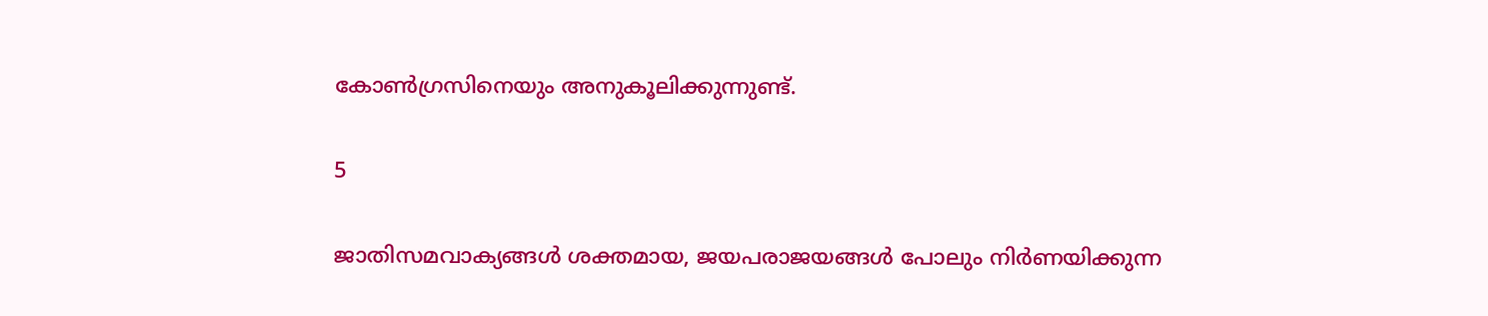കോണ്‍ഗ്രസിനെയും അനുകൂലിക്കുന്നുണ്ട്.

5

ജാതിസമവാക്യങ്ങള്‍ ശക്തമായ, ജയപരാജയങ്ങള്‍ പോലും നിര്‍ണയിക്കുന്ന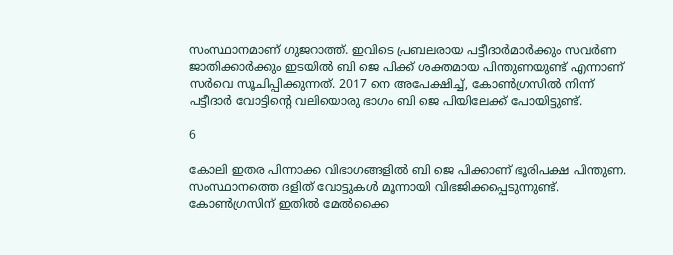സംസ്ഥാനമാണ് ഗുജറാത്ത്. ഇവിടെ പ്രബലരായ പട്ടീദാര്‍മാര്‍ക്കും സവര്‍ണ ജാതിക്കാര്‍ക്കും ഇടയില്‍ ബി ജെ പിക്ക് ശക്തമായ പിന്തുണയുണ്ട് എന്നാണ് സര്‍വെ സൂചിപ്പിക്കുന്നത്. 2017 നെ അപേക്ഷിച്ച്, കോണ്‍ഗ്രസില്‍ നിന്ന് പട്ടീദാര്‍ വോട്ടിന്റെ വലിയൊരു ഭാഗം ബി ജെ പിയിലേക്ക് പോയിട്ടുണ്ട്.

6

കോലി ഇതര പിന്നാക്ക വിഭാഗങ്ങളില്‍ ബി ജെ പിക്കാണ് ഭൂരിപക്ഷ പിന്തുണ. സംസ്ഥാനത്തെ ദളിത് വോട്ടുകള്‍ മൂന്നായി വിഭജിക്കപ്പെടുന്നുണ്ട്. കോണ്‍ഗ്രസിന് ഇതില്‍ മേല്‍ക്കൈ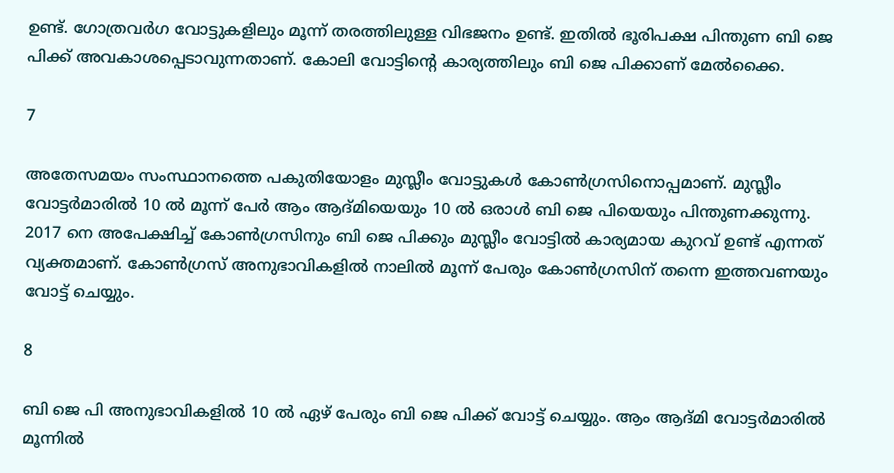ഉണ്ട്. ഗോത്രവര്‍ഗ വോട്ടുകളിലും മൂന്ന് തരത്തിലുള്ള വിഭജനം ഉണ്ട്. ഇതില്‍ ഭൂരിപക്ഷ പിന്തുണ ബി ജെ പിക്ക് അവകാശപ്പെടാവുന്നതാണ്. കോലി വോട്ടിന്റെ കാര്യത്തിലും ബി ജെ പിക്കാണ് മേല്‍ക്കൈ.

7

അതേസമയം സംസ്ഥാനത്തെ പകുതിയോളം മുസ്ലീം വോട്ടുകള്‍ കോണ്‍ഗ്രസിനൊപ്പമാണ്. മുസ്ലീം വോട്ടര്‍മാരില്‍ 10 ല്‍ മൂന്ന് പേര്‍ ആം ആദ്മിയെയും 10 ല്‍ ഒരാള്‍ ബി ജെ പിയെയും പിന്തുണക്കുന്നു. 2017 നെ അപേക്ഷിച്ച് കോണ്‍ഗ്രസിനും ബി ജെ പിക്കും മുസ്ലീം വോട്ടില്‍ കാര്യമായ കുറവ് ഉണ്ട് എന്നത് വ്യക്തമാണ്. കോണ്‍ഗ്രസ് അനുഭാവികളില്‍ നാലില്‍ മൂന്ന് പേരും കോണ്‍ഗ്രസിന് തന്നെ ഇത്തവണയും വോട്ട് ചെയ്യും.

8

ബി ജെ പി അനുഭാവികളില്‍ 10 ല്‍ ഏഴ് പേരും ബി ജെ പിക്ക് വോട്ട് ചെയ്യും. ആം ആദ്മി വോട്ടര്‍മാരില്‍ മൂന്നില്‍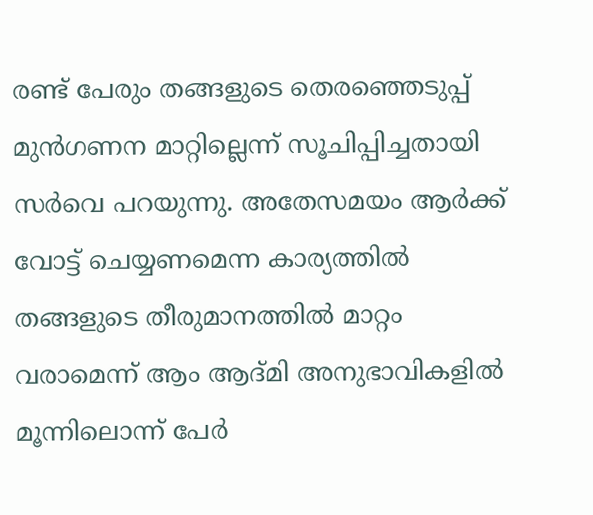രണ്ട് പേരും തങ്ങളുടെ തെരഞ്ഞെടുപ്പ് മുന്‍ഗണന മാറ്റില്ലെന്ന് സൂചിപ്പിച്ചതായി സര്‍വെ പറയുന്നു. അതേസമയം ആര്‍ക്ക് വോട്ട് ചെയ്യണമെന്ന കാര്യത്തില്‍ തങ്ങളുടെ തീരുമാനത്തില്‍ മാറ്റം വരാമെന്ന് ആം ആദ്മി അനുഭാവികളില്‍ മൂന്നിലൊന്ന് പേര്‍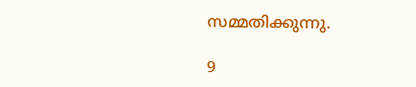സമ്മതിക്കുന്നു.

9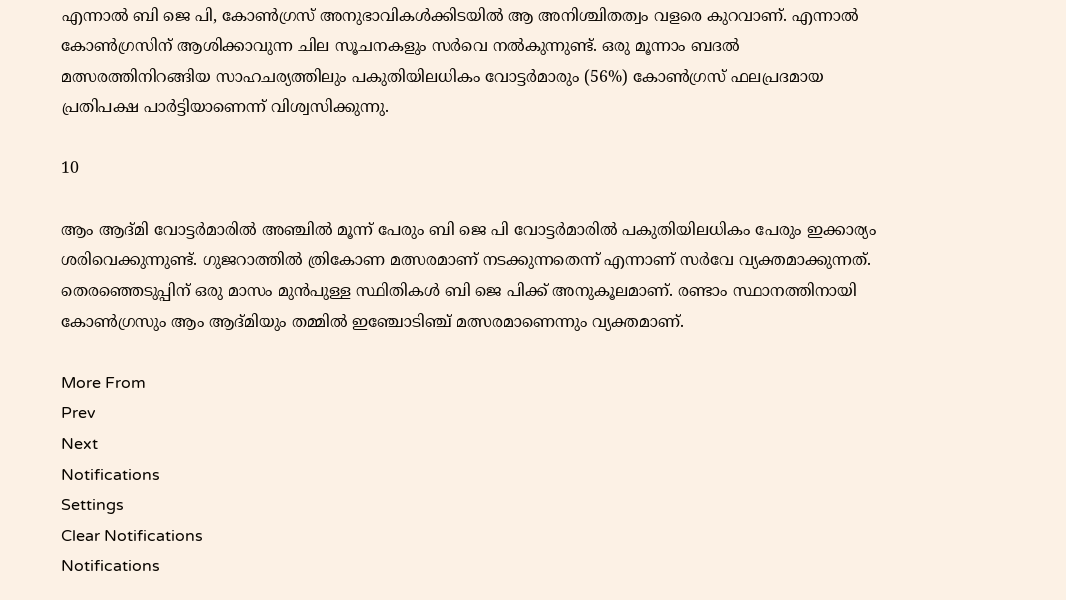എന്നാല്‍ ബി ജെ പി, കോണ്‍ഗ്രസ് അനുഭാവികള്‍ക്കിടയില്‍ ആ അനിശ്ചിതത്വം വളരെ കുറവാണ്. എന്നാല്‍ കോണ്‍ഗ്രസിന് ആശിക്കാവുന്ന ചില സൂചനകളും സര്‍വെ നല്‍കുന്നുണ്ട്. ഒരു മൂന്നാം ബദല്‍ മത്സരത്തിനിറങ്ങിയ സാഹചര്യത്തിലും പകുതിയിലധികം വോട്ടര്‍മാരും (56%) കോണ്‍ഗ്രസ് ഫലപ്രദമായ പ്രതിപക്ഷ പാര്‍ട്ടിയാണെന്ന് വിശ്വസിക്കുന്നു.

10

ആം ആദ്മി വോട്ടര്‍മാരില്‍ അഞ്ചില്‍ മൂന്ന് പേരും ബി ജെ പി വോട്ടര്‍മാരില്‍ പകുതിയിലധികം പേരും ഇക്കാര്യം ശരിവെക്കുന്നുണ്ട്. ഗുജറാത്തില്‍ ത്രികോണ മത്സരമാണ് നടക്കുന്നതെന്ന് എന്നാണ് സര്‍വേ വ്യക്തമാക്കുന്നത്. തെരഞ്ഞെടുപ്പിന് ഒരു മാസം മുന്‍പുള്ള സ്ഥിതികള്‍ ബി ജെ പിക്ക് അനുകൂലമാണ്. രണ്ടാം സ്ഥാനത്തിനായി കോണ്‍ഗ്രസും ആം ആദ്മിയും തമ്മില്‍ ഇഞ്ചോടിഞ്ച് മത്സരമാണെന്നും വ്യക്തമാണ്.

More From
Prev
Next
Notifications
Settings
Clear Notifications
Notifications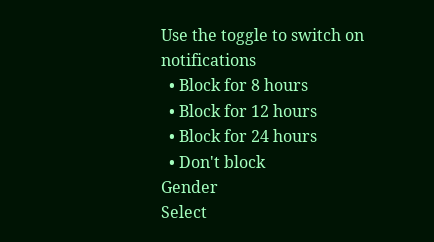Use the toggle to switch on notifications
  • Block for 8 hours
  • Block for 12 hours
  • Block for 24 hours
  • Don't block
Gender
Select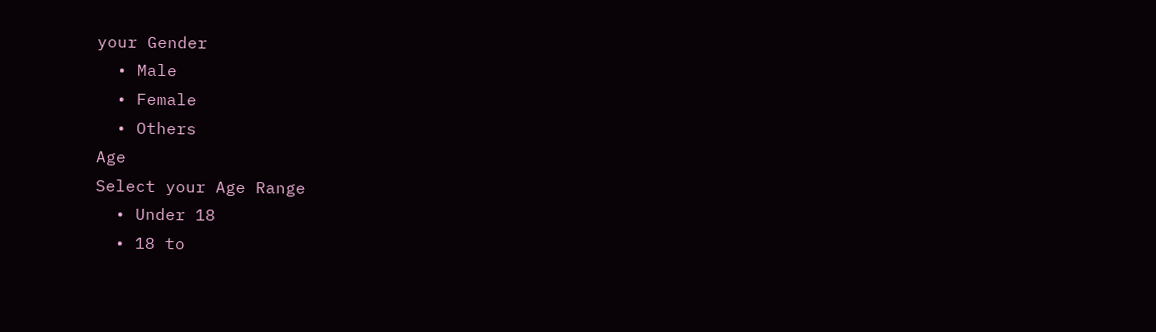your Gender
  • Male
  • Female
  • Others
Age
Select your Age Range
  • Under 18
  • 18 to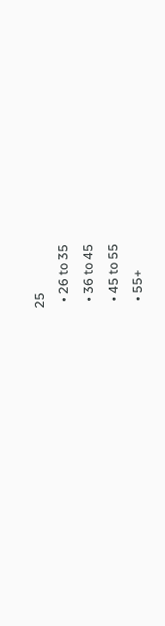25
  • 26 to 35
  • 36 to 45
  • 45 to 55
  • 55+